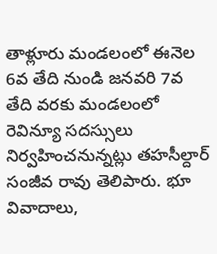తాళ్లూరు మండలంలో ఈనెల 6వ తేది నుండి జనవరి 7వ తేది వరకు మండలంలో రెవిన్యూ సదస్సులు నిర్వహించనున్నట్లు తహసీల్దార్ సంజీవ రావు తెలిపారు. భూ వివాదాలు,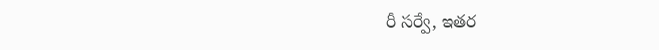రీ సర్వే, ఇతర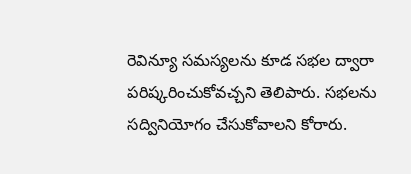రెవిన్యూ సమస్యలను కూడ సభల ద్వారా పరిష్కరించుకోవచ్చని తెలిపారు. సభలను సద్వినియోగం చేసుకోవాలని కోరారు.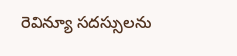రెవిన్యూ సదస్సులను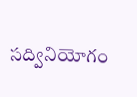సద్వినియోగం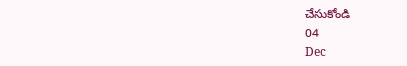చేసుకోండి
04
Dec